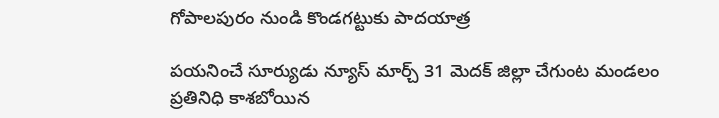గోపాలపురం నుండి కొండగట్టుకు పాదయాత్ర

పయనించే సూర్యుడు న్యూస్ మార్చ్ 31 మెదక్ జిల్లా చేగుంట మండలం ప్రతినిధి కాశబోయిన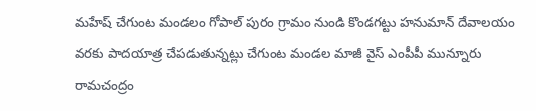మహేష్ చేగుంట మండలం గోపాల్ పురం గ్రామం నుండి కొండగట్టు హనుమాన్ దేవాలయం వరకు పాదయాత్ర చేపడుతున్నట్లు చేగుంట మండల మాజీ వైస్ ఎంపీపీ మున్నూరు రామచంద్రం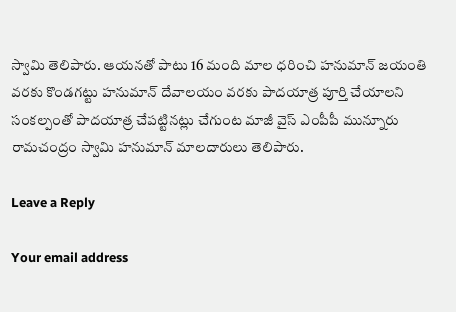స్వామి తెలిపారు. ఆయనతో పాటు 16 మంది మాల ధరించి హనుమాన్ జయంతి వరకు కొండగట్టు హనుమాన్ దేవాలయం వరకు పాదయాత్ర పూర్తి చేయాలని సంకల్పంతో పాదయాత్ర చేపట్టినట్లు చేగుంట మాజీ వైస్ ఎంపీపీ మున్నూరు రామచంద్రం స్వామి హనుమాన్ మాలదారులు తెలిపారు.

Leave a Reply

Your email address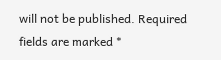will not be published. Required fields are marked *